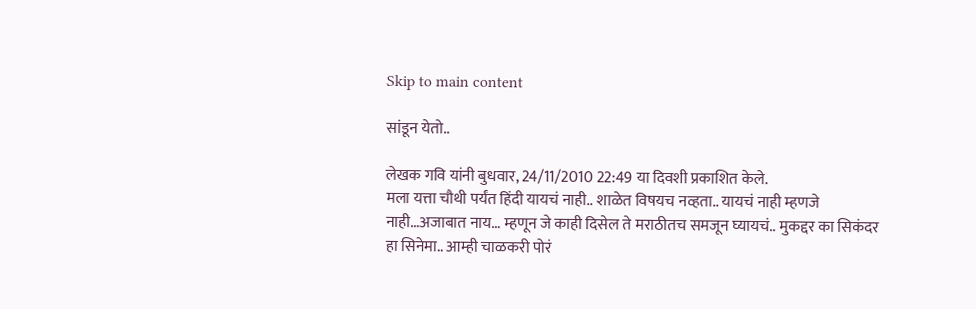Skip to main content

सांडून येतो..

लेखक गवि यांनी बुधवार, 24/11/2010 22:49 या दिवशी प्रकाशित केले.
मला यत्ता चौथी पर्यंत हिंदी यायचं नाही.. शाळेत विषयच नव्हता.. यायचं नाही म्हणजे नाही…अजाबात नाय… म्हणून जे काही दिसेल ते मराठीतच समजून घ्यायचं.. मुकद्दर का सिकंदर हा सिनेमा.. आम्ही चाळकरी पोरं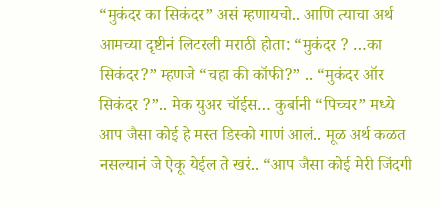“मुकंदर का सिकंदर” असं म्हणायचो.. आणि त्याचा अर्थ आमच्या दृष्टीनं लिटरली मराठी होता: “मुकंदर ? …का सिकंदर?” म्हणजे “चहा की कॉफी?” .. “मुकंदर ऑर सिकंदर ?”.. मेक युअर चॉईस… कुर्बानी “पिच्चर” मध्ये आप जैसा कोई हे मस्त डिस्को गाणं आलं.. मूळ अर्थ कळत नसल्यानं जे ऐकू येईल ते खरं.. “आप जैसा कोई मेरी जिंदगी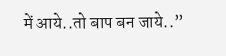में आये..तो बाप बन जाये..”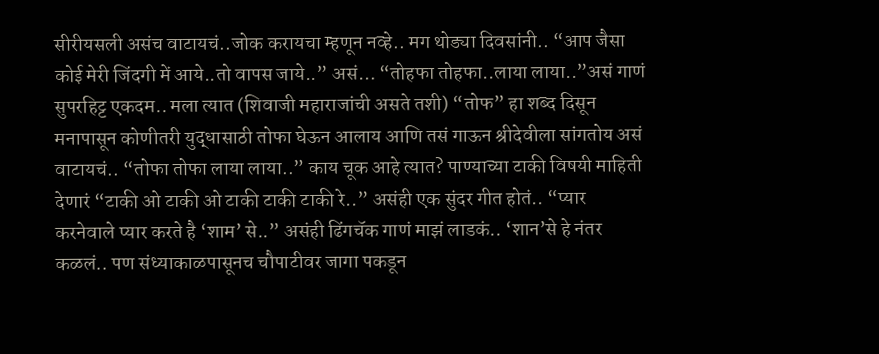सीरीयसली असंच वाटायचं..जोक करायचा म्हणून नव्हे.. मग थोड्या दिवसांनी.. “आप जैसा कोई मेरी जिंदगी में आये..तो वापस जाये..” असं… “तोहफा तोहफा..लाया लाया..”असं गाणं सुपरहिट्ट एकदम.. मला त्यात (शिवाजी महाराजांची असते तशी) “तोफ” हा शब्द दिसून मनापासून कोणीतरी युद्धासाठी तोफा घेऊन आलाय आणि तसं गाऊन श्रीदेवीला सांगतोय असं वाटायचं.. “तोफा तोफा लाया लाया..” काय चूक आहे त्यात? पाण्याच्या टाकी विषयी माहिती देणारं “टाकी ओ टाकी ओ टाकी टाकी टाकी रे..” असंही एक सुंदर गीत होतं.. “प्यार करनेवाले प्यार करते है ‘शाम’ से..” असंही ढिंगचॅक गाणं माझं लाडकं.. ‘शान’से हे नंतर कळलं.. पण संध्याकाळपासूनच चौपाटीवर जागा पकडून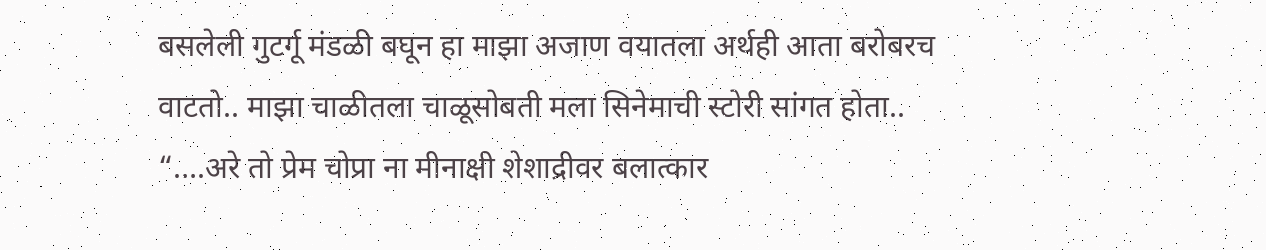बसलेली गुटर्गू मंडळी बघून हा माझा अजाण वयातला अर्थही आता बरोबरच वाटतो.. माझा चाळीतला चाळूसोबती मला सिनेमाची स्टोरी सांगत होता.. “….अरे तो प्रेम चोप्रा ना मीनाक्षी शेशाद्रीवर बलात्कार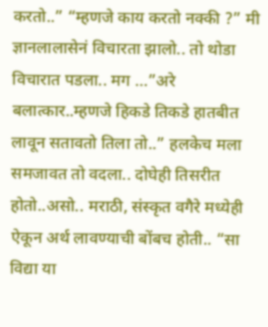करतो..” “म्हणजे काय करतो नक्की ?” मी ज्ञानलालासेनं विचारता झालो.. तो थोडा विचारात पडला.. मग …”अरे बलात्कार..म्हणजे हिकडे तिकडे हातबीत लावून सतावतो तिला तो..” हलकेच मला समजावत तो वदला.. दोघेही तिसरीत होतो..असो.. मराठी, संस्कृत वगैरे मध्येही ऐकून अर्थ लावण्याची बोंबच होती.. “सा विद्या या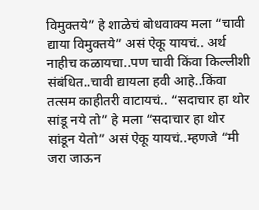विमुक्तये” हे शाळेचं बोधवाक्य मला “चावी द्याया विमुक्तये” असं ऐकू यायचं.. अर्थ नाहीच कळायचा..पण चावी किंवा किल्लीशी संबंधित..चावी द्यायला हवी आहे..किंवा तत्सम काहीतरी वाटायचं.. “सदाचार हा थोर सांडू नये तो” हे मला “सदाचार हा थोर सांडून येतो” असं ऐकू यायचं..म्हणजे “मी जरा जाऊन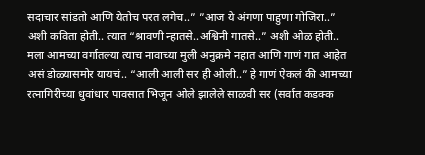सदाचार सांडतो आणि येतोच परत लगेच..” ”आज ये अंगणा पाहुणा गोजिरा..” अशी कविता होती.. त्यात “श्रावणी न्हातसे..अश्विनी गातसे..” अशी ओळ होती.. मला आमच्या वर्गातल्या त्याच नावाच्या मुली अनुक्रमे नहात आणि गाणं गात आहेत असं डोळ्यासमोर यायचं.. “आली आली सर ही ओली..” हे गाणं ऐकलं की आमच्या रत्नागिरीच्या धुवांधार पावसात भिजून ओले झालेले साळवी सर (सर्वात कडक्क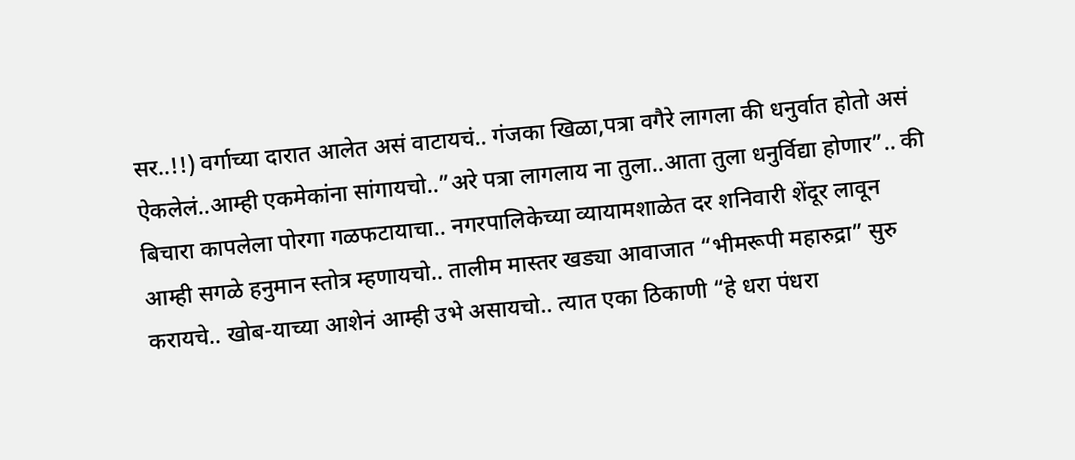सर..!!) वर्गाच्या दारात आलेत असं वाटायचं.. गंजका खिळा,पत्रा वगैरे लागला की धनुर्वात होतो असं ऐकलेलं..आम्ही एकमेकांना सांगायचो..”अरे पत्रा लागलाय ना तुला..आता तुला धनुर्विद्या होणार”.. की बिचारा कापलेला पोरगा गळफटायाचा.. नगरपालिकेच्या व्यायामशाळेत दर शनिवारी शेंदूर लावून आम्ही सगळे हनुमान स्तोत्र म्हणायचो.. तालीम मास्तर खड्या आवाजात “भीमरूपी महारुद्रा” सुरु करायचे.. खोब-याच्या आशेनं आम्ही उभे असायचो.. त्यात एका ठिकाणी “हे धरा पंधरा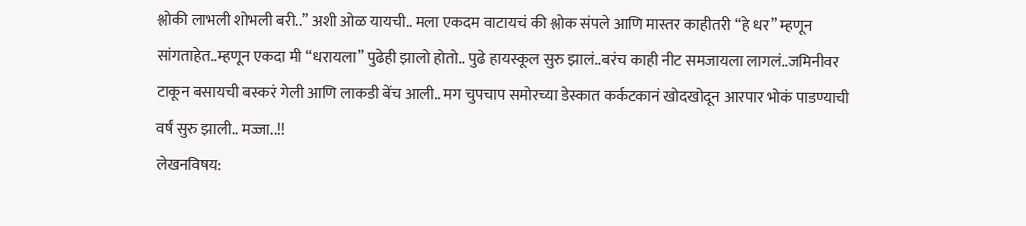श्लोकी लाभली शोभली बरी..” अशी ओळ यायची.. मला एकदम वाटायचं की श्लोक संपले आणि मास्तर काहीतरी “हे धर” म्हणून सांगताहेत..म्हणून एकदा मी “धरायला” पुढेही झालो होतो.. पुढे हायस्कूल सुरु झालं..बरंच काही नीट समजायला लागलं..जमिनीवर टाकून बसायची बस्करं गेली आणि लाकडी बेंच आली.. मग चुपचाप समोरच्या डेस्कात कर्कटकानं खोदखोदून आरपार भोकं पाडण्याची वर्षं सुरु झाली.. मज्जा..!!
लेखनविषय: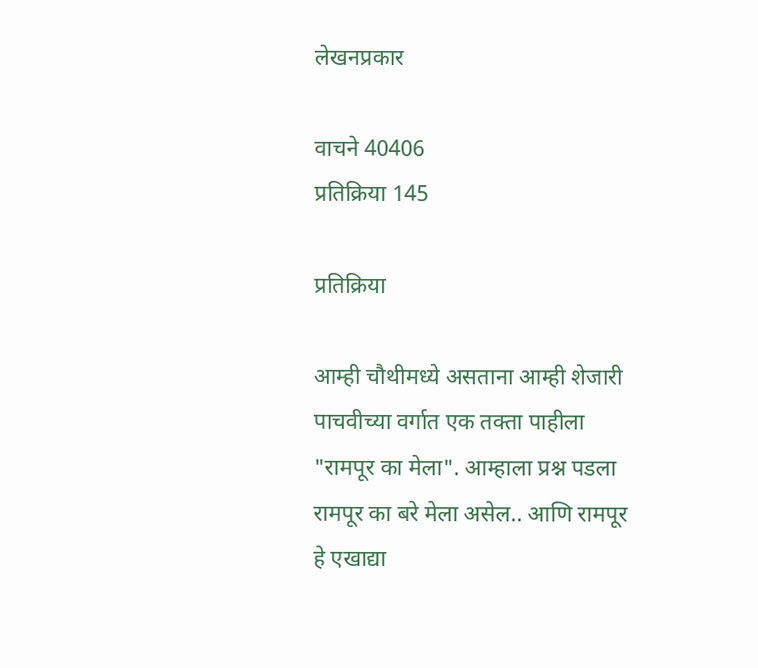लेखनप्रकार

वाचने 40406
प्रतिक्रिया 145

प्रतिक्रिया

आम्ही चौथीमध्ये असताना आम्ही शेजारी पाचवीच्या वर्गात एक तक्ता पाहीला "रामपूर का मेला". आम्हाला प्रश्न पडला रामपूर का बरे मेला असेल.. आणि रामपूर हे एखाद्या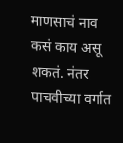माणसाचं नाव कसं काय असू शकतं. नंतर पाचवीच्या वर्गात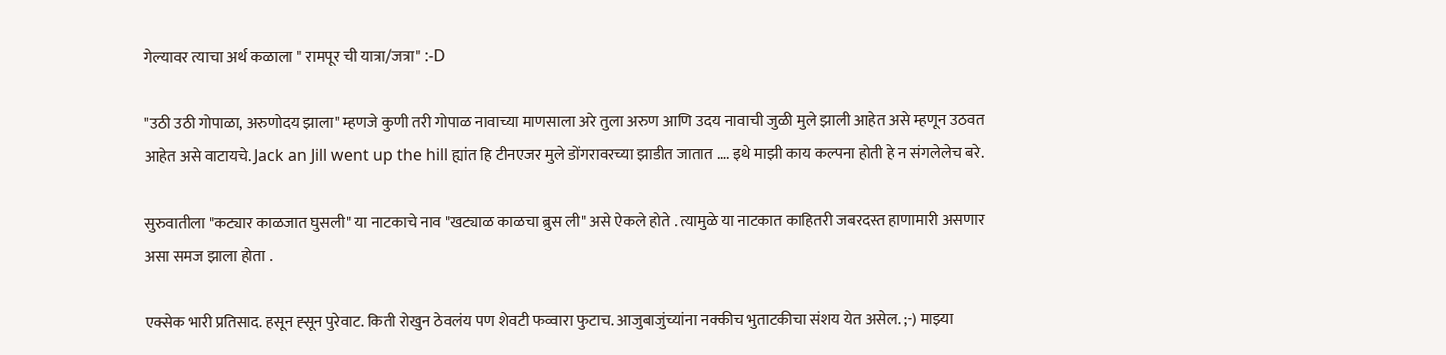गेल्यावर त्याचा अर्थ कळाला " रामपूर ची यात्रा/जत्रा" :-D

"उठी उठी गोपाळा, अरुणोदय झाला" म्हणजे कुणी तरी गोपाळ नावाच्या माणसाला अरे तुला अरुण आणि उदय नावाची जुळी मुले झाली आहेत असे म्हणून उठवत आहेत असे वाटायचे. Jack an Jill went up the hill ह्यांत हि टीनएजर मुले डोंगरावरच्या झाडीत जातात …. इथे माझी काय कल्पना होती हे न संगलेलेच बरे.

सुरुवातीला "कट्यार काळजात घुसली" या नाटकाचे नाव "खट्याळ काळचा ब्रुस ली" असे ऐकले होते . त्यामुळे या नाटकात काहितरी जबरदस्त हाणामारी असणार असा समज झाला होता .

एक्सेक भारी प्रतिसाद. हसून ह्सून पुरेवाट. किती रोखुन ठेवलंय पण शेवटी फव्वारा फुटाच. आजुबाजुंच्यांना नक्कीच भुताटकीचा संशय येत असेल. ;-) माझ्या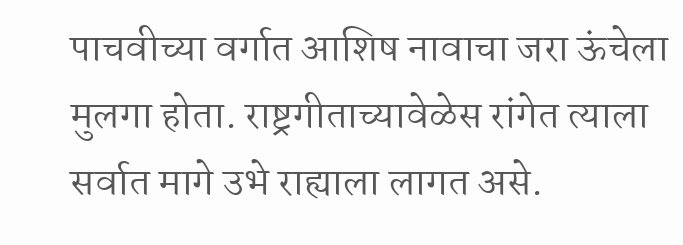पाचवीच्या वर्गात आशिष नावाचा जरा ऊंचेला मुलगा होता. राष्ट्रगीताच्यावेळेस रांगेत त्याला सर्वात मागे उभे राह्याला लागत असे.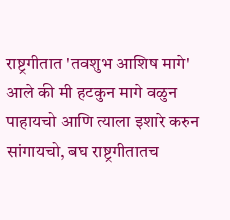राष्ट्रगीतात 'तवशुभ आशिष मागे' आले की मी हटकुन मागे वळुन पाहायचो आणि त्याला इशारे करुन सांगायचो, बघ राष्ट्रगीतातच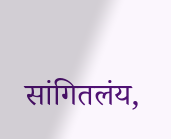सांगितलंय,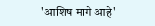'आशिष मागे आहे'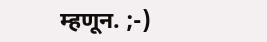म्हणून. ;-)